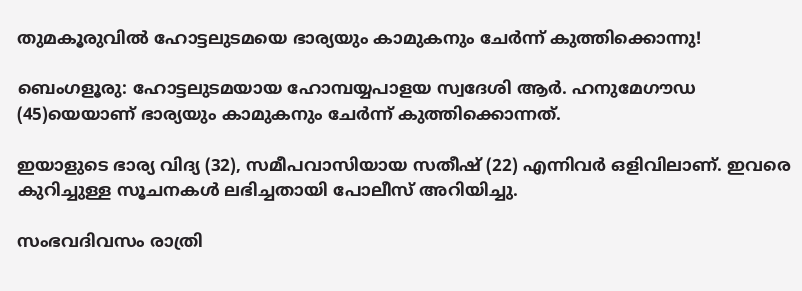തുമകൂരുവിൽ ഹോട്ടലുടമയെ ഭാര്യയും കാമുകനും ചേർന്ന് കുത്തിക്കൊന്നു!

ബെംഗളൂരു: ഹോട്ടലുടമയായ ഹോമ്പയ്യപാളയ സ്വദേശി ആർ. ഹനുമേഗൗഡ (45)യെയാണ് ഭാര്യയും കാമുകനും ചേർന്ന് കുത്തിക്കൊന്നത്.

ഇയാളുടെ ഭാര്യ വിദ്യ (32), സമീപവാസിയായ സതീഷ് (22) എന്നിവർ ഒളിവിലാണ്. ഇവരെ കുറിച്ചുള്ള സൂചനകൾ ലഭിച്ചതായി പോലീസ് അറിയിച്ചു.

സംഭവദിവസം രാത്രി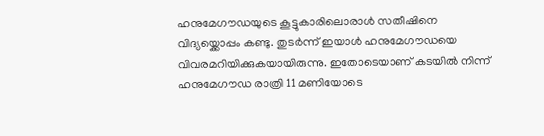ഹനുമേഗൗഡയുടെ കൂട്ടുകാരിലൊരാൾ സതീഷിനെ വിദ്യയ്ക്കൊപ്പം കണ്ടു. തുടർന്ന് ഇയാൾ ഹനുമേഗൗഡയെ വിവരമറിയിക്കുകയായിരുന്നു. ഇതോടെയാണ് കടയിൽ നിന്ന് ഹനുമേഗൗഡ രാത്രി 11 മണിയോടെ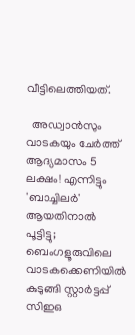വീട്ടിലെത്തിയത്.

  അഡ്വാൻസും വാടകയും ചേർത്ത് ആദ്യമാസം 5 ലക്ഷം! എന്നിട്ടും 'ബാച്ചിലർ' ആയതിനാൽ പൂട്ടിട്ടു; ബെംഗളൂരുവിലെ വാടകക്കെണിയിൽ കുടുങ്ങി സ്റ്റാർട്ടപ്പ് സിഇഒ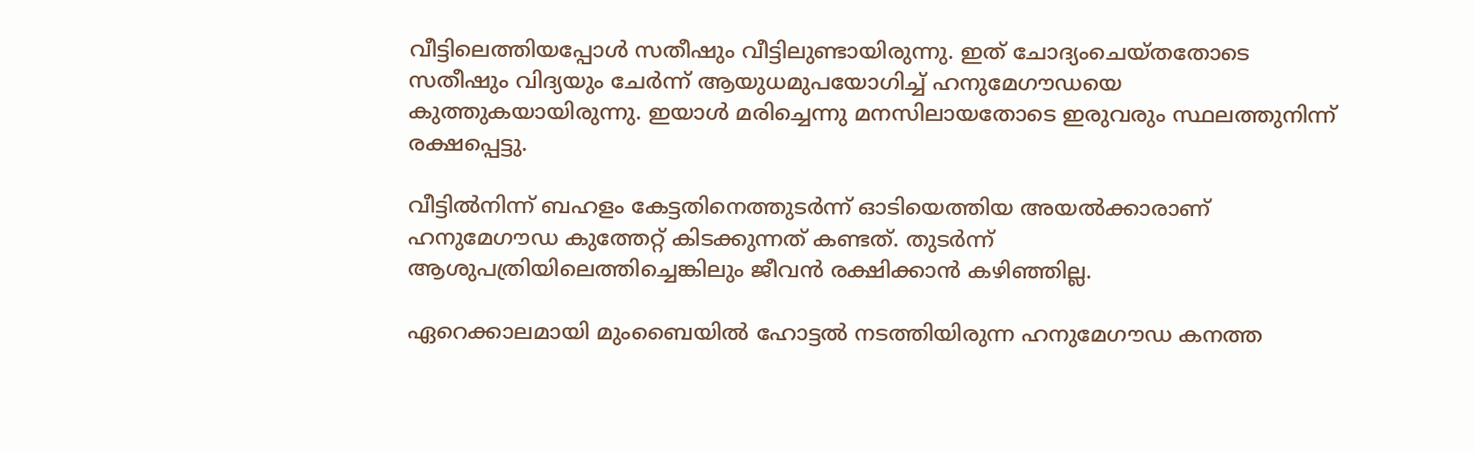വീട്ടിലെത്തിയപ്പോൾ സതീഷും വീട്ടിലുണ്ടായിരുന്നു. ഇത് ചോദ്യംചെയ്തതോടെ സതീഷും വിദ്യയും ചേർന്ന് ആയുധമുപയോഗിച്ച് ഹനുമേഗൗഡയെ കുത്തുകയായിരുന്നു. ഇയാൾ മരിച്ചെന്നു മനസിലായതോടെ ഇരുവരും സ്ഥലത്തുനിന്ന് രക്ഷപ്പെട്ടു.

വീട്ടിൽനിന്ന് ബഹളം കേട്ടതിനെത്തുടർന്ന് ഓടിയെത്തിയ അയൽക്കാരാണ് ഹനുമേഗൗഡ കുത്തേറ്റ് കിടക്കുന്നത് കണ്ടത്. തുടർന്ന് ആശുപത്രിയിലെത്തിച്ചെങ്കിലും ജീവൻ രക്ഷിക്കാൻ കഴിഞ്ഞില്ല.

ഏറെക്കാലമായി മുംബൈയിൽ ഹോട്ടൽ നടത്തിയിരുന്ന ഹനുമേഗൗഡ കനത്ത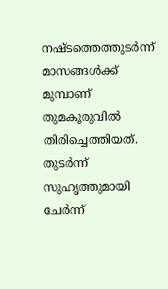നഷ്ടത്തെത്തുടർന്ന് മാസങ്ങൾക്ക് മുമ്പാണ് തുമകൂരുവിൽ തിരിച്ചെത്തിയത്. തുടർന്ന് സുഹൃത്തുമായി ചേർന്ന്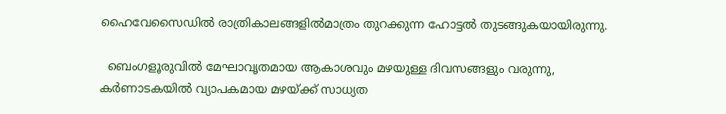ഹൈവേസൈഡിൽ രാത്രികാലങ്ങളിൽമാത്രം തുറക്കുന്ന ഹോട്ടൽ തുടങ്ങുകയായിരുന്നു.

  ബെംഗളൂരുവിൽ മേഘാവൃതമായ ആകാശവും മഴയുള്ള ദിവസങ്ങളും വരുന്നു, കർണാടകയിൽ വ്യാപകമായ മഴയ്ക്ക് സാധ്യത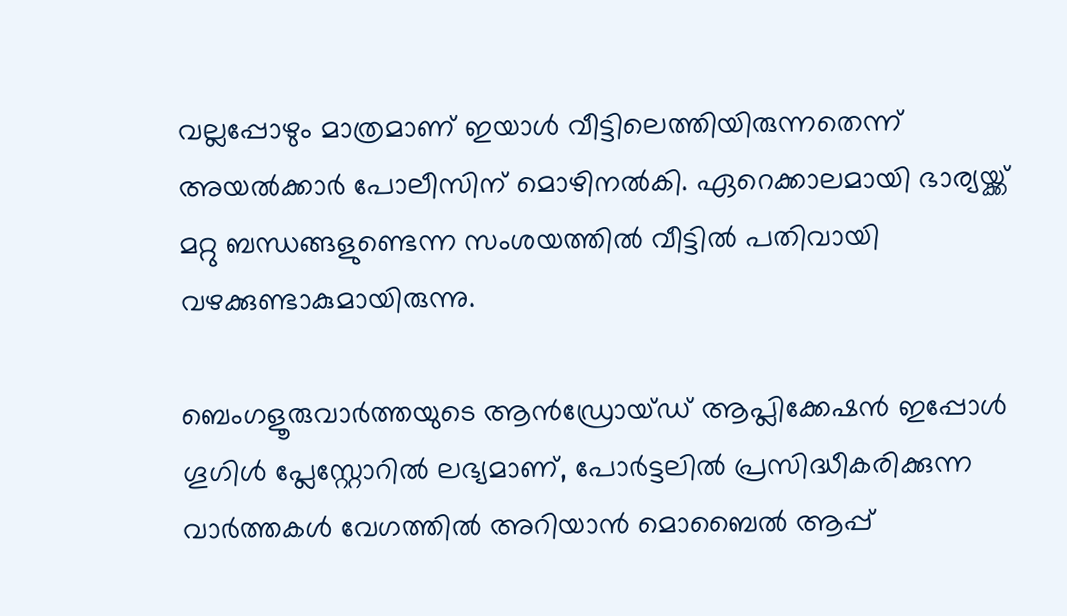വല്ലപ്പോഴും മാത്രമാണ് ഇയാൾ വീട്ടിലെത്തിയിരുന്നതെന്ന് അയൽക്കാർ പോലീസിന് മൊഴിനൽകി. ഏറെക്കാലമായി ഭാര്യയ്ക്ക് മറ്റു ബന്ധങ്ങളുണ്ടെന്ന സംശയത്തിൽ വീട്ടിൽ പതിവായി വഴക്കുണ്ടാകുമായിരുന്നു.

ബെംഗളൂരുവാർത്തയുടെ ആൻഡ്രോയ്ഡ് ആപ്ലിക്കേഷൻ ഇപ്പോൾ ഗൂഗിൾ പ്ലേസ്റ്റോറിൽ ലഭ്യമാണ്, പോർട്ടലിൽ പ്രസിദ്ധീകരിക്കുന്ന വാർത്തകൾ വേഗത്തിൽ അറിയാൻ മൊബൈൽ ആപ്പ്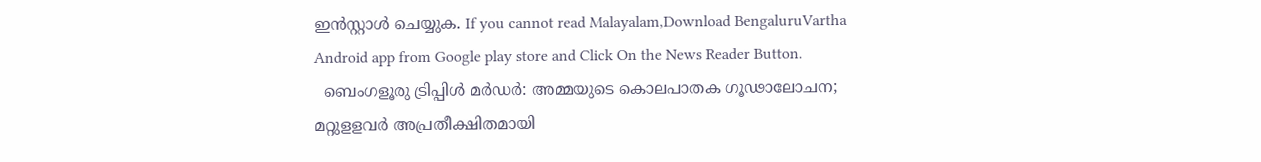ഇൻസ്റ്റാൾ ചെയ്യുക. If you cannot read Malayalam,Download BengaluruVartha Android app from Google play store and Click On the News Reader Button.
  ബെംഗളൂരു ട്രിപ്പിൾ മർഡർ: അമ്മയുടെ കൊലപാതക ഗൂഢാലോചന; മറ്റുളളവർ അപ്രതീക്ഷിതമായി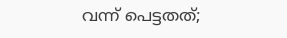വന്ന് പെട്ടതത്;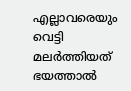എല്ലാവരെയും വെട്ടി മലർത്തിയത് ഭയത്താൽ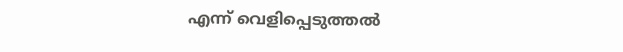എന്ന് വെളിപ്പെടുത്തൽ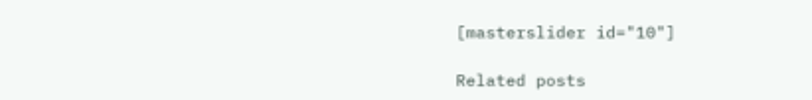[masterslider id="10"]

Related posts